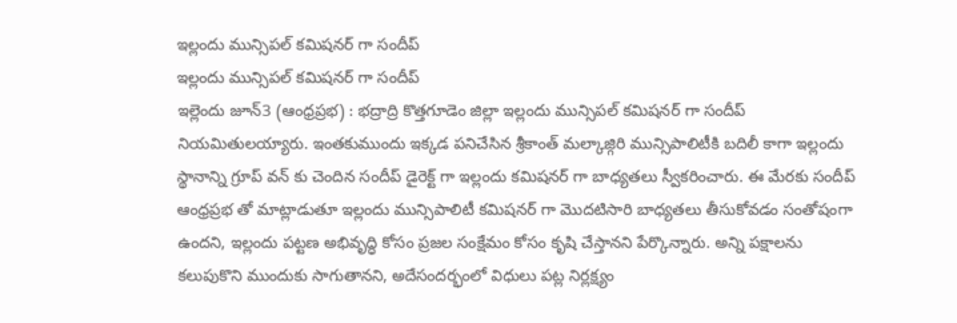ఇల్లందు మున్సిపల్ కమిషనర్ గా సందీప్
ఇల్లందు మున్సిపల్ కమిషనర్ గా సందీప్
ఇల్లెందు జూన్3 (ఆంధ్రప్రభ) : భద్రాద్రి కొత్తగూడెం జిల్లా ఇల్లందు మున్సిపల్ కమిషనర్ గా సందీప్ నియమితులయ్యారు. ఇంతకుముందు ఇక్కడ పనిచేసిన శ్రీకాంత్ మల్కాజ్గిరి మున్సిపాలిటీకి బదిలీ కాగా ఇల్లందు స్థానాన్ని గ్రూప్ వన్ కు చెందిన సందీప్ డైరెక్ట్ గా ఇల్లందు కమిషనర్ గా బాధ్యతలు స్వీకరించారు. ఈ మేరకు సందీప్ ఆంధ్రప్రభ తో మాట్లాడుతూ ఇల్లందు మున్సిపాలిటీ కమిషనర్ గా మొదటిసారి బాధ్యతలు తీసుకోవడం సంతోషంగా ఉందని, ఇల్లందు పట్టణ అభివృద్ధి కోసం ప్రజల సంక్షేమం కోసం కృషి చేస్తానని పేర్కొన్నారు. అన్ని పక్షాలను కలుపుకొని ముందుకు సాగుతానని, అదేసందర్భంలో విధులు పట్ల నిర్లక్ష్యం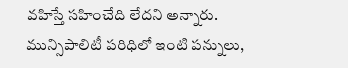వహిస్తే సహించేది లేదని అన్నారు. మున్సిపాలిటీ పరిధిలో ఇంటి పన్నులు,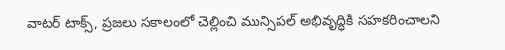వాటర్ టాక్స్, ప్రజలు సకాలంలో చెల్లించి మున్సిపల్ అభివృద్ధికి సహకరించాలని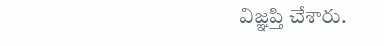విజ్ఞప్తి చేశారు.